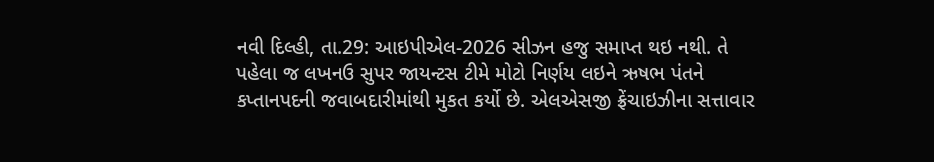નવી દિલ્હી, તા.29: આઇપીએલ-2026 સીઝન હજુ સમાપ્ત થઇ નથી. તે પહેલા જ લખનઉ સુપર જાયન્ટસ ટીમે મોટો નિર્ણય લઇને ઋષભ પંતને કપ્તાનપદની જવાબદારીમાંથી મુકત કર્યો છે. એલએસજી ફ્રેંચાઇઝીના સત્તાવાર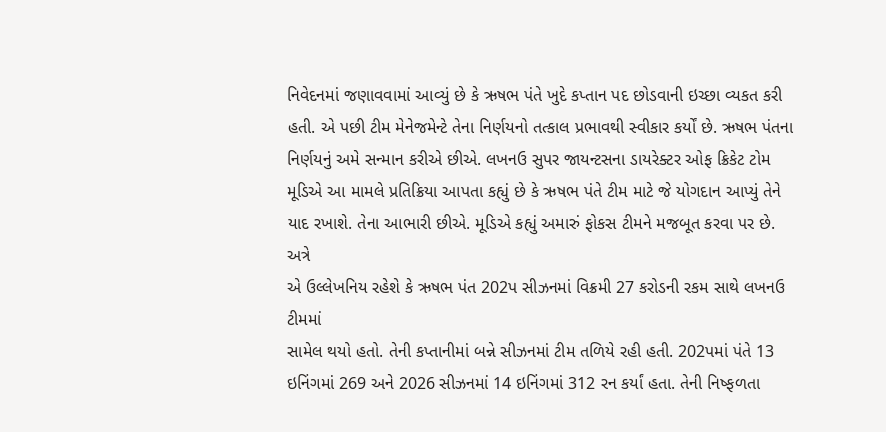નિવેદનમાં જણાવવામાં આવ્યું છે કે ઋષભ પંતે ખુદે કપ્તાન પદ છોડવાની ઇચ્છા વ્યકત કરી હતી. એ પછી ટીમ મેનેજમેન્ટે તેના નિર્ણયનો તત્કાલ પ્રભાવથી સ્વીકાર કર્યોં છે. ઋષભ પંતના નિર્ણયનું અમે સન્માન કરીએ છીએ. લખનઉ સુપર જાયન્ટસના ડાયરેક્ટર ઓફ ક્રિકેટ ટોમ મૂડિએ આ મામલે પ્રતિક્રિયા આપતા કહ્યું છે કે ઋષભ પંતે ટીમ માટે જે યોગદાન આપ્યું તેને યાદ રખાશે. તેના આભારી છીએ. મૂડિએ કહ્યું અમારું ફોકસ ટીમને મજબૂત કરવા પર છે.
અત્રે
એ ઉલ્લેખનિય રહેશે કે ઋષભ પંત 202પ સીઝનમાં વિક્રમી 27 કરોડની રકમ સાથે લખનઉ ટીમમાં
સામેલ થયો હતો. તેની કપ્તાનીમાં બન્ને સીઝનમાં ટીમ તળિયે રહી હતી. 202પમાં પંતે 13
ઇનિંગમાં 269 અને 2026 સીઝનમાં 14 ઇનિંગમાં 312 રન કર્યાં હતા. તેની નિષ્ફળતા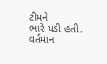ટીમને
ભારે પડી હતી. વર્તમાન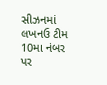સીઝનમાં લખનઉ ટીમ 10મા નંબર પર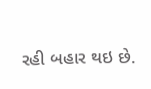રહી બહાર થઇ છે.